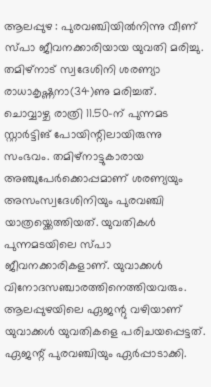ആലപ്പുഴ : പുരവഞ്ചിയിൽനിന്നു വീണ് സ്പാ ജീവനക്കാരിയായ യുവതി മരിച്ചു. തമിഴ്നാട് സ്വദേശിനി ശരണ്യാ രാധാകൃഷ്ണനാ(34)ണു മരിച്ചത്. ചൊവ്വാഴ്ച രാത്രി 11.50-ന് പുന്നമട സ്റ്റാർട്ടിങ് പോയിന്റിലായിരുന്നു സംഭവം. തമിഴ്നാട്ടുകാരായ അഞ്ചുപേർക്കൊപ്പമാണ് ശരണ്യയും അസംസ്വദേശിനിയും പുരവഞ്ചി യാത്രയ്ക്കെത്തിയത്. യുവതികൾ പുന്നമടയിലെ സ്പാ ജീവനക്കാരികളാണ്. യുവാക്കൾ വിനോദസഞ്ചാരത്തിനെത്തിയവരും. ആലപ്പുഴയിലെ ഏജന്റു വഴിയാണ് യുവാക്കൾ യുവതികളെ പരിചയപ്പെട്ടത്. ഏജന്റ് പുരവഞ്ചിയും ഏർപ്പാടാക്കി.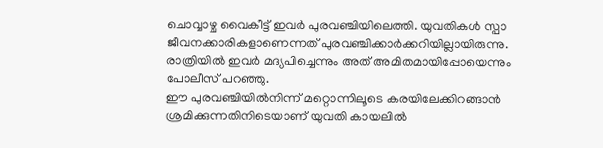ചൊവ്വാഴ്ച വൈകീട്ട് ഇവർ പുരവഞ്ചിയിലെത്തി. യുവതികൾ സ്പാ ജീവനക്കാരികളാണെന്നത് പുരവഞ്ചിക്കാർക്കറിയില്ലായിരുന്നു. രാത്രിയിൽ ഇവർ മദ്യപിച്ചെന്നും അത് അമിതമായിപ്പോയെന്നും പോലീസ് പറഞ്ഞു.
ഈ പുരവഞ്ചിയിൽനിന്ന് മറ്റൊന്നിലൂടെ കരയിലേക്കിറങ്ങാൻ ശ്രമിക്കുന്നതിനിടെയാണ് യുവതി കായലിൽ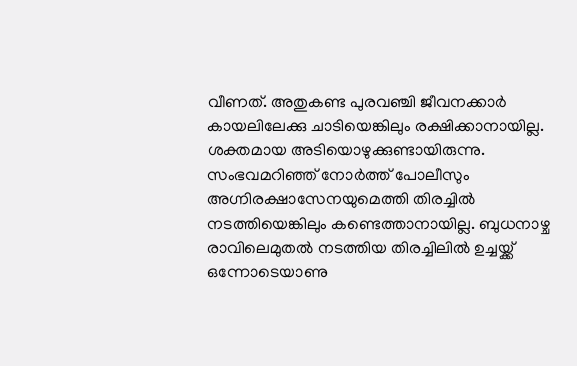വീണത്. അതുകണ്ട പുരവഞ്ചി ജീവനക്കാർ കായലിലേക്കു ചാടിയെങ്കിലും രക്ഷിക്കാനായില്ല. ശക്തമായ അടിയൊഴുക്കുണ്ടായിരുന്നു. സംഭവമറിഞ്ഞ് നോർത്ത് പോലീസും അഗ്നിരക്ഷാസേനയുമെത്തി തിരച്ചിൽ നടത്തിയെങ്കിലും കണ്ടെത്താനായില്ല. ബുധനാഴ്ച രാവിലെമുതൽ നടത്തിയ തിരച്ചിലിൽ ഉച്ചയ്ക്ക് ഒന്നോടെയാണു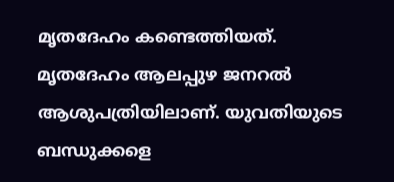മൃതദേഹം കണ്ടെത്തിയത്. മൃതദേഹം ആലപ്പുഴ ജനറൽ ആശുപത്രിയിലാണ്. യുവതിയുടെ ബന്ധുക്കളെ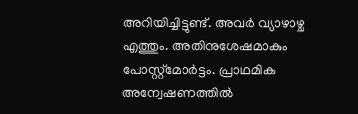അറിയിച്ചിട്ടുണ്ട്. അവർ വ്യാഴാഴ്ച എത്തും. അതിനുശേഷമാകും പോസ്റ്റ്മോർട്ടം. പ്രാഥമിക അന്വേഷണത്തിൽ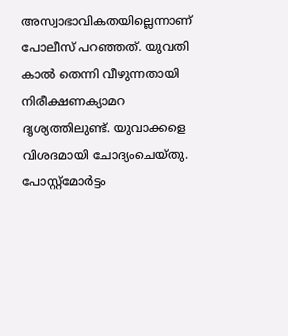അസ്വാഭാവികതയില്ലെന്നാണ് പോലീസ് പറഞ്ഞത്. യുവതി കാൽ തെന്നി വീഴുന്നതായി നിരീക്ഷണക്യാമറ ദൃശ്യത്തിലുണ്ട്. യുവാക്കളെ വിശദമായി ചോദ്യംചെയ്തു. പോസ്റ്റ്മോർട്ടം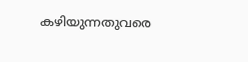കഴിയുന്നതുവരെ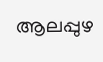ആലപ്പുഴ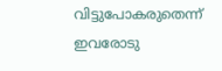വിട്ടുപോകരുതെന്ന് ഇവരോടു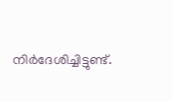നിർദേശിച്ചിട്ടുണ്ട്.